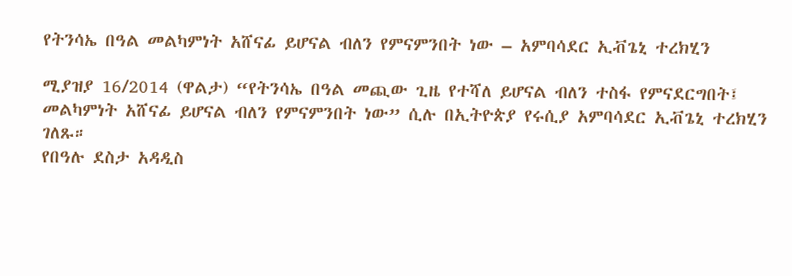የትንሳኤ በዓል መልካምነት አሸናፊ ይሆናል ብለን የምናምንበት ነው – አምባሳደር ኢቭጌኒ ተረክሂን

ሚያዝያ 16/2014 (ዋልታ) “የትንሳኤ በዓል መጪው ጊዜ የተሻለ ይሆናል ብለን ተስፋ የምናደርግበት፤ መልካምነት አሸናፊ ይሆናል ብለን የምናምንበት ነው” ሲሉ በኢትዮጵያ የሩሲያ አምባሳደር ኢቭጌኒ ተረክሂን ገለጹ።
የበዓሉ ደስታ አዳዲስ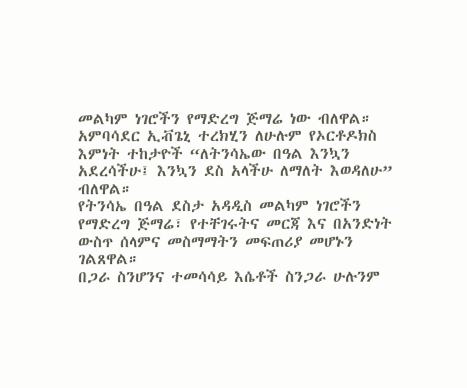መልካም ነገሮችን የማድረግ ጅማሬ ነው ብለዋል።
አምባሳደር ኢቭጌኒ ተረክሂን ለሁሉም የኦርቶዶክስ እምነት ተከታዮች “ለትንሳኤው በዓል እንኳን አደረሳችሁ፤ እንኳን ደስ አላችሁ ለማለት እወዳለሁ” ብለዋል።
የትንሳኤ በዓል ደስታ አዳዲስ መልካም ነገሮችን የማድረግ ጅማሬ፣ የተቸገሩትና መርጃ እና በአንድነት ውስጥ ሰላምና መስማማትን መፍጠሪያ መሆኑን ገልጸዋል።
በጋራ ስንሆንና ተመሳሳይ እሴቶች ስንጋራ ሁሉንም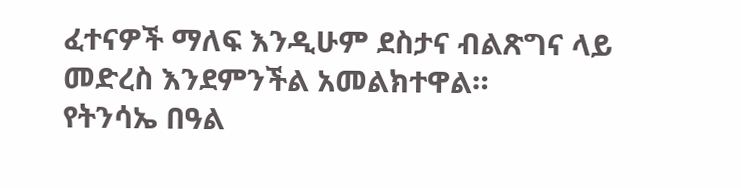ፈተናዎች ማለፍ እንዲሁም ደስታና ብልጽግና ላይ መድረስ እንደምንችል አመልክተዋል።
የትንሳኤ በዓል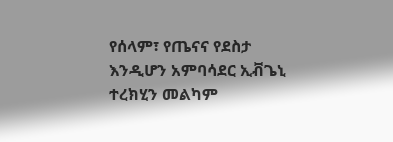የሰላም፣ የጤናና የደስታ እንዲሆን አምባሳደር ኢቭጌኒ ተረክሂን መልካም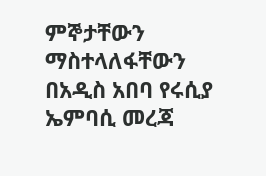ምኞታቸውን ማስተላለፋቸውን በአዲስ አበባ የሩሲያ ኤምባሲ መረጃ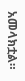አመላክቷል።